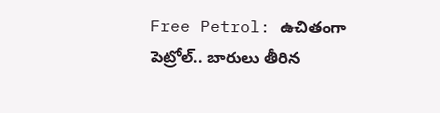Free Petrol: ఉచితంగా పెట్రోల్.. బారులు తీరిన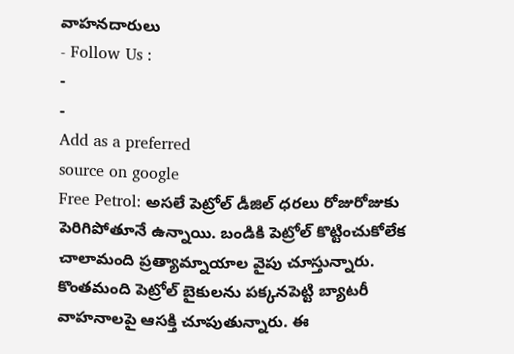వాహనదారులు
- Follow Us :
-
-
Add as a preferred
source on google
Free Petrol: అసలే పెట్రోల్ డీజిల్ ధరలు రోజురోజుకు పెరిగిపోతూనే ఉన్నాయి. బండికి పెట్రోల్ కొట్టించుకోలేక చాలామంది ప్రత్యామ్నాయాల వైపు చూస్తున్నారు. కొంతమంది పెట్రోల్ బైకులను పక్కనపెట్టి బ్యాటరీ వాహనాలపై ఆసక్తి చూపుతున్నారు. ఈ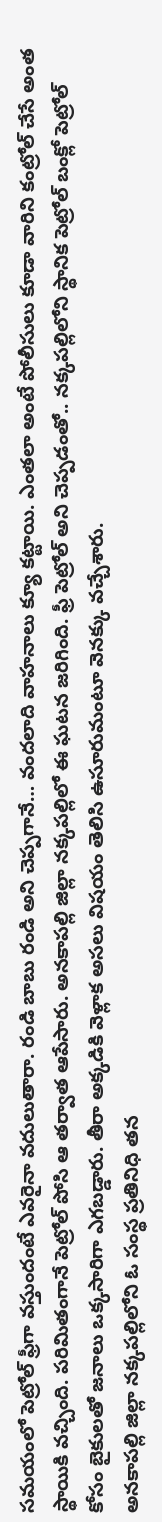సమయంలో పెట్రోల్ ఫ్రీగా వస్తుందంటే ఎవరైనా వదులుతారా. రండి బాబు రండి అని చెప్పగానే… వందలాది వాహనాలు క్యూ కట్టాయి. ఎంతలా అంటే పోలీసులు కూడా వారిని కంట్రోల్ చేసే అంత స్థాయికి వచ్చింది. పరిమితంగానే పెట్రోల్ పోసి ఆ తర్వాత ఆపేసారు. అనకాపల్లి జిల్లా నక్కపల్లిలో ఈ ఘటన జరిగింది. ఫ్రీ పెట్రోల్ అని చెప్పడంతో.. నక్కపల్లిలోని స్థానిక పెట్రోల్ బంక్లో పెట్రోల్ కోసం బైకులతో జనాలు ఒక్కసారిగా ఎగబడ్డారు. తీరా అక్కడికి వెళ్లాక అసలు విషయం తెలిసి ఉసూరుమంటూ వెనక్కు వచ్చేశారు.
అనకాపల్లి జిల్లా నక్కపల్లిలోని ఓ సంస్థ ప్రతినిధి తన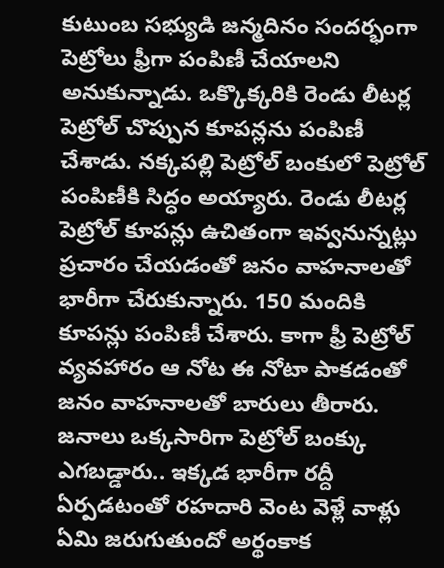కుటుంబ సభ్యుడి జన్మదినం సందర్భంగా పెట్రోలు ఫ్రీగా పంపిణీ చేయాలని అనుకున్నాడు. ఒక్కొక్కరికి రెండు లీటర్ల పెట్రోల్ చొప్పున కూపన్లను పంపిణీ చేశాడు. నక్కపల్లి పెట్రోల్ బంకులో పెట్రోల్ పంపిణీకి సిద్ధం అయ్యారు. రెండు లీటర్ల పెట్రోల్ కూపన్లు ఉచితంగా ఇవ్వనున్నట్లు ప్రచారం చేయడంతో జనం వాహనాలతో భారీగా చేరుకున్నారు. 150 మందికి కూపన్లు పంపిణీ చేశారు. కాగా ఫ్రీ పెట్రోల్ వ్యవహారం ఆ నోట ఈ నోటా పాకడంతో జనం వాహనాలతో బారులు తీరారు. జనాలు ఒక్కసారిగా పెట్రోల్ బంక్కు ఎగబడ్డారు.. ఇక్కడ భారీగా రద్దీ ఏర్పడటంతో రహదారి వెంట వెళ్లే వాళ్లు ఏమి జరుగుతుందో అర్థంకాక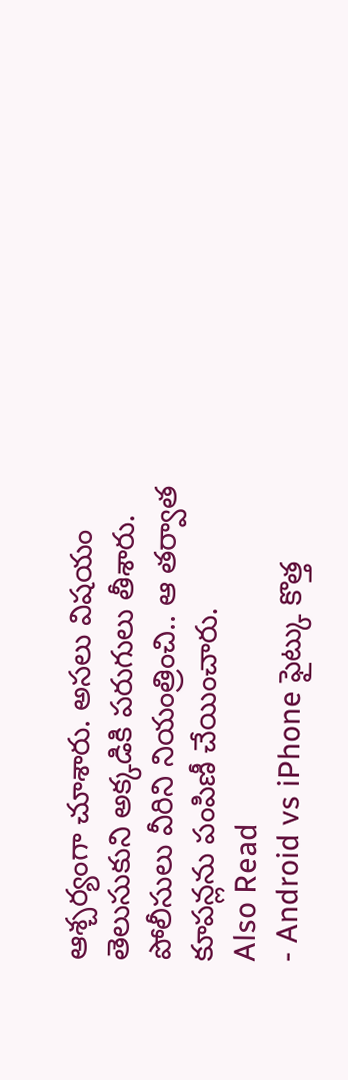ఆశ్చర్యంగా చూశారు. అసలు విషయం తెలుసుకుని అక్కడికి పరుగులు తీశారు. పోలీసులు వీరిని నియంత్రించి.. ఆ తర్వాత కూపన్లను పంపిణీ చేయించారు.
Also Read
- Android vs iPhone ఫైట్కు కొత్త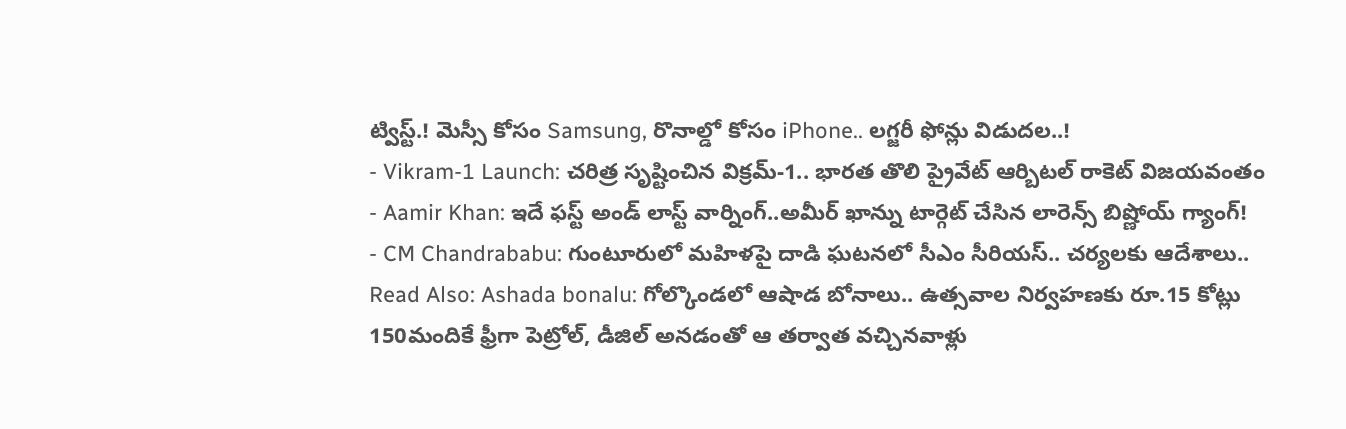ట్విస్ట్.! మెస్సీ కోసం Samsung, రొనాల్డో కోసం iPhone.. లగ్జరీ ఫోన్లు విడుదల..!
- Vikram-1 Launch: చరిత్ర సృష్టించిన విక్రమ్-1.. భారత తొలి ప్రైవేట్ ఆర్బిటల్ రాకెట్ విజయవంతం
- Aamir Khan: ఇదే ఫస్ట్ అండ్ లాస్ట్ వార్నింగ్..అమీర్ ఖాన్ను టార్గెట్ చేసిన లారెన్స్ బిష్ణోయ్ గ్యాంగ్!
- CM Chandrababu: గుంటూరులో మహిళపై దాడి ఘటనలో సీఎం సీరియస్.. చర్యలకు ఆదేశాలు..
Read Also: Ashada bonalu: గోల్కొండలో ఆషాడ బోనాలు.. ఉత్సవాల నిర్వహణకు రూ.15 కోట్లు
150మందికే ఫ్రీగా పెట్రోల్, డీజిల్ అనడంతో ఆ తర్వాత వచ్చినవాళ్లు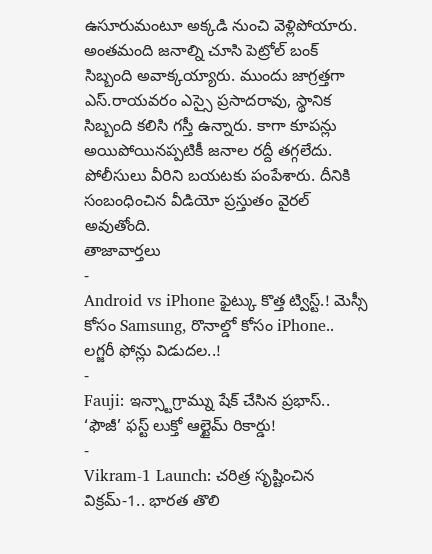ఉసూరుమంటూ అక్కడి నుంచి వెళ్లిపోయారు. అంతమంది జనాల్ని చూసి పెట్రోల్ బంక్ సిబ్బంది అవాక్కయ్యారు. ముందు జాగ్రత్తగా ఎస్.రాయవరం ఎస్సై ప్రసాదరావు, స్థానిక సిబ్బంది కలిసి గస్తీ ఉన్నారు. కాగా కూపన్లు అయిపోయినప్పటికీ జనాల రద్దీ తగ్గలేదు. పోలీసులు వీరిని బయటకు పంపేశారు. దీనికి సంబంధించిన వీడియో ప్రస్తుతం వైరల్ అవుతోంది.
తాజావార్తలు
-
Android vs iPhone ఫైట్కు కొత్త ట్విస్ట్.! మెస్సీ కోసం Samsung, రొనాల్డో కోసం iPhone.. లగ్జరీ ఫోన్లు విడుదల..!
-
Fauji: ఇన్స్టాగ్రామ్ను షేక్ చేసిన ప్రభాస్.. ‘ఫౌజీ’ ఫస్ట్ లుక్తో ఆల్టైమ్ రికార్డు!
-
Vikram-1 Launch: చరిత్ర సృష్టించిన విక్రమ్-1.. భారత తొలి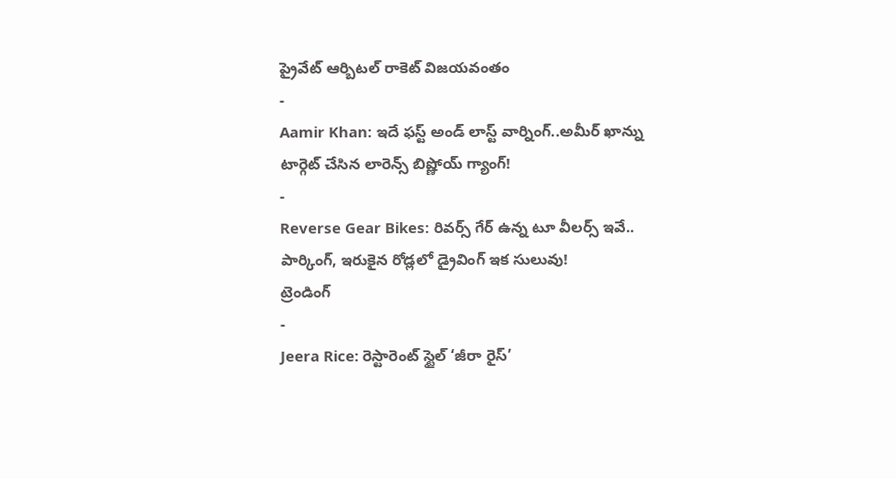ప్రైవేట్ ఆర్బిటల్ రాకెట్ విజయవంతం
-
Aamir Khan: ఇదే ఫస్ట్ అండ్ లాస్ట్ వార్నింగ్..అమీర్ ఖాన్ను టార్గెట్ చేసిన లారెన్స్ బిష్ణోయ్ గ్యాంగ్!
-
Reverse Gear Bikes: రివర్స్ గేర్ ఉన్న టూ వీలర్స్ ఇవే.. పార్కింగ్, ఇరుకైన రోడ్లలో డ్రైవింగ్ ఇక సులువు!
ట్రెండింగ్
-
Jeera Rice: రెస్టారెంట్ స్టైల్ ‘జీరా రైస్’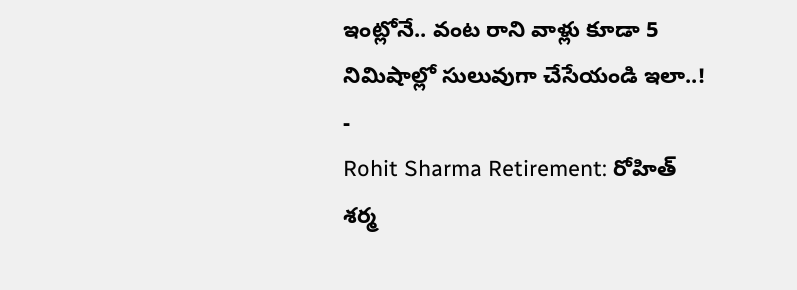ఇంట్లోనే.. వంట రాని వాళ్లు కూడా 5 నిమిషాల్లో సులువుగా చేసేయండి ఇలా..!
-
Rohit Sharma Retirement: రోహిత్ శర్మ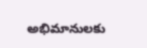అభిమానులకు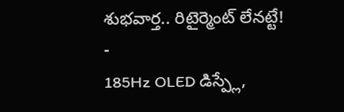శుభవార్త.. రిటైర్మెంట్ లేనట్టే!
-
185Hz OLED డిస్ప్లే,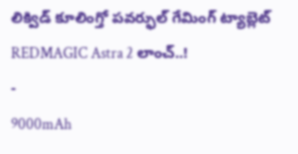లిక్విడ్ కూలింగ్తో పవర్ఫుల్ గేమింగ్ ట్యాబ్లెట్ REDMAGIC Astra 2 లాంచ్..!
-
9000mAh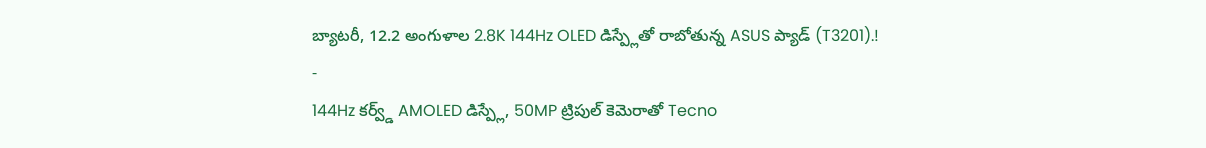బ్యాటరీ, 12.2 అంగుళాల 2.8K 144Hz OLED డిస్ప్లేతో రాబోతున్న ASUS ప్యాడ్ (T3201).!
-
144Hz కర్వ్డ్ AMOLED డిస్ప్లే, 50MP ట్రిపుల్ కెమెరాతో Tecno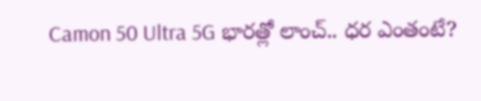Camon 50 Ultra 5G భారత్లో లాంచ్.. ధర ఎంతంటే?